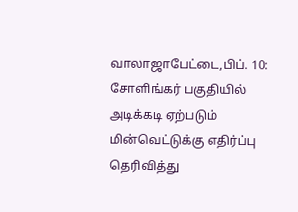வாலாஜாபேட்டை,பிப். 10:
சோளிங்கர் பகுதியில் அடிக்கடி ஏற்படும் மின்வெட்டுக்கு எதிர்ப்பு தெரிவித்து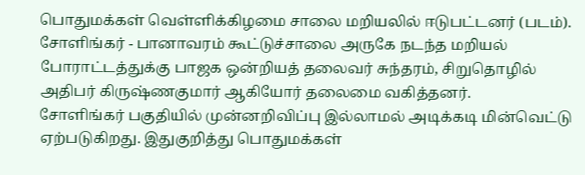பொதுமக்கள் வெள்ளிக்கிழமை சாலை மறியலில் ஈடுபட்டனர் (படம்).
சோளிங்கர் - பானாவரம் கூட்டுச்சாலை அருகே நடந்த மறியல் போராட்டத்துக்கு பாஜக ஒன்றியத் தலைவர் சுந்தரம், சிறுதொழில் அதிபர் கிருஷ்ணகுமார் ஆகியோர் தலைமை வகித்தனர்.
சோளிங்கர் பகுதியில் முன்னறிவிப்பு இல்லாமல் அடிக்கடி மின்வெட்டு ஏற்படுகிறது. இதுகுறித்து பொதுமக்கள்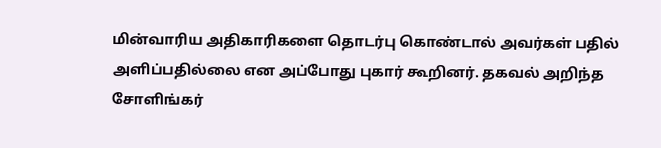மின்வாரிய அதிகாரிகளை தொடர்பு கொண்டால் அவர்கள் பதில் அளிப்பதில்லை என அப்போது புகார் கூறினர். தகவல் அறிந்த சோளிங்கர்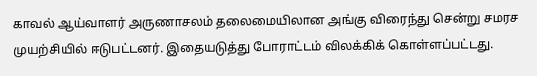காவல் ஆய்வாளர் அருணாசலம் தலைமையிலான அங்கு விரைந்து சென்று சமரச முயற்சியில் ஈடுபட்டனர். இதையடுத்து போராட்டம் விலக்கிக் கொள்ளப்பட்டது.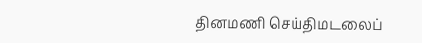தினமணி செய்திமடலைப்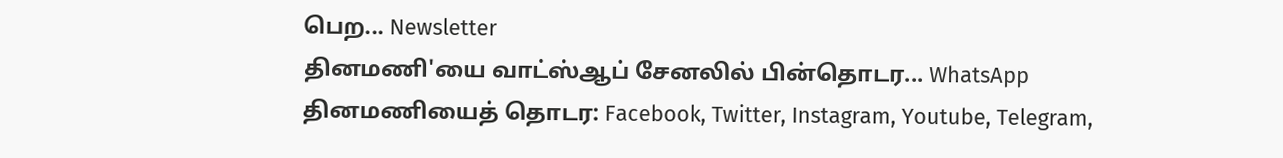பெற... Newsletter
தினமணி'யை வாட்ஸ்ஆப் சேனலில் பின்தொடர... WhatsApp
தினமணியைத் தொடர: Facebook, Twitter, Instagram, Youtube, Telegram,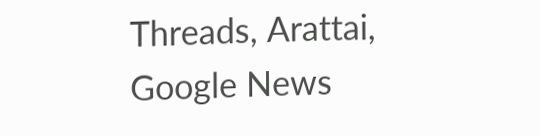Threads, Arattai, Google News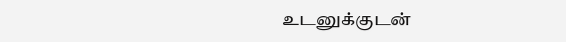உடனுக்குடன்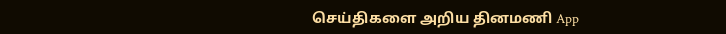செய்திகளை அறிய தினமணி App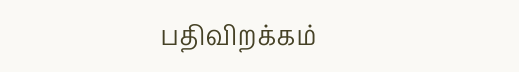பதிவிறக்கம்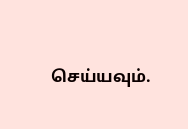செய்யவும்.